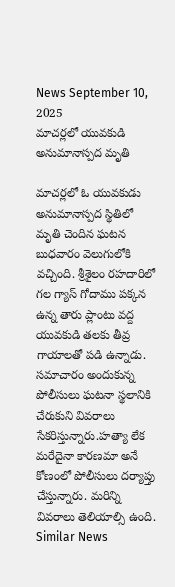News September 10, 2025
మాచర్లలో యువకుడి అనుమానాస్పద మృతి

మాచర్లలో ఓ యువకుడు అనుమానాస్పద స్థితిలో మృతి చెందిన ఘటన బుధవారం వెలుగులోకి వచ్చింది. శ్రీశైలం రహదారిలో గల గ్యాస్ గోదాము పక్కన ఉన్న తారు ప్లాంటు వద్ద యువకుడి తలకు తీవ్ర గాయాలతో పడి ఉన్నాడు. సమాచారం అందుకున్న పోలీసులు ఘటనా స్థలానికి చేరుకుని వివరాలు సేకరిస్తున్నారు.హత్యా లేక మరేదైనా కారణమా అనే కోణంలో పోలీసులు దర్యాప్తు చేస్తున్నారు. మరిన్ని వివరాలు తెలియాల్సి ఉంది.
Similar News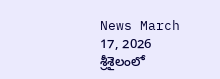News March 17, 2026
శ్రీశైలంలో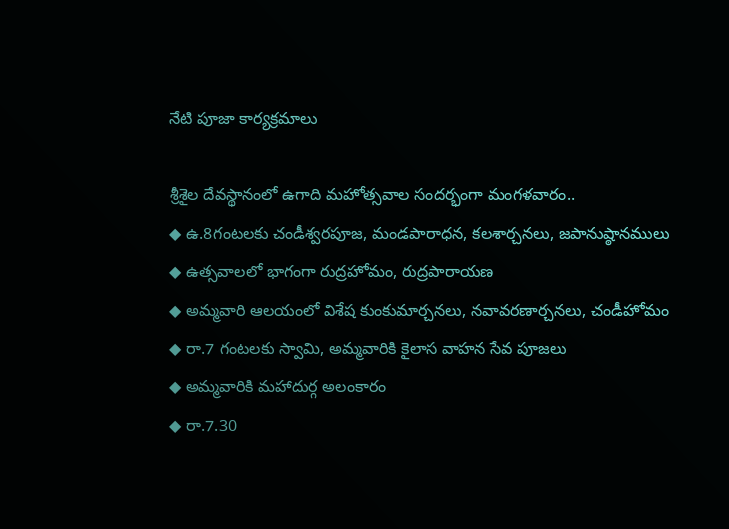నేటి పూజా కార్యక్రమాలు

శ్రీశైల దేవస్థానంలో ఉగాది మహోత్సవాల సందర్భంగా మంగళవారం..
◆ ఉ.8గంటలకు చండీశ్వరపూజ, మండపారాధన, కలశార్చనలు, జపానుష్ఠానములు
◆ ఉత్సవాలలో భాగంగా రుద్రహోమం, రుద్రపారాయణ
◆ అమ్మవారి ఆలయంలో విశేష కుంకుమార్చనలు, నవావరణార్చనలు, చండీహోమం
◆ రా.7 గంటలకు స్వామి, అమ్మవారికి కైలాస వాహన సేవ పూజలు
◆ అమ్మవారికి మహాదుర్గ అలంకారం
◆ రా.7.30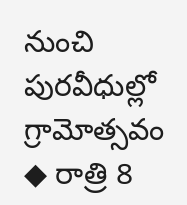నుంచి పురవీధుల్లో గ్రామోత్సవం
◆ రాత్రి 8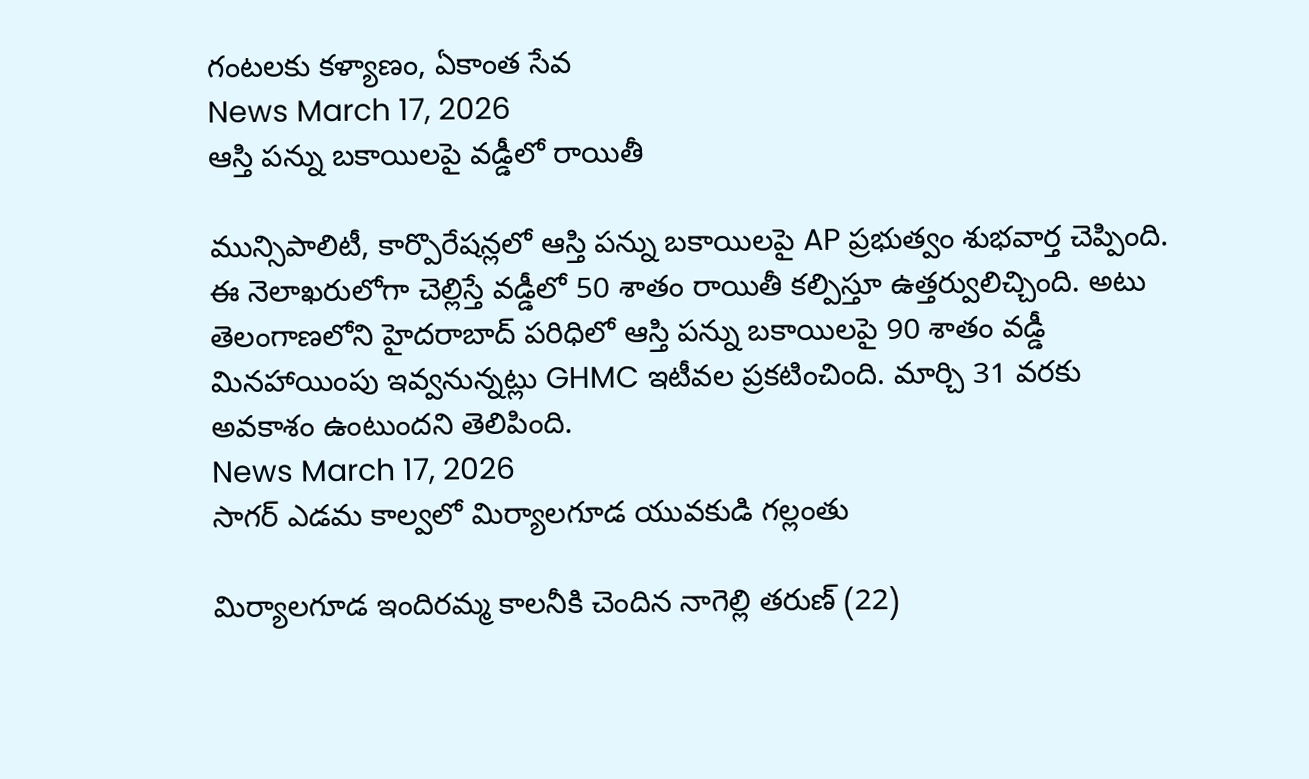గంటలకు కళ్యాణం, ఏకాంత సేవ
News March 17, 2026
ఆస్తి పన్ను బకాయిలపై వడ్డీలో రాయితీ

మున్సిపాలిటీ, కార్పొరేషన్లలో ఆస్తి పన్ను బకాయిలపై AP ప్రభుత్వం శుభవార్త చెప్పింది. ఈ నెలాఖరులోగా చెల్లిస్తే వడ్డీలో 50 శాతం రాయితీ కల్పిస్తూ ఉత్తర్వులిచ్చింది. అటు తెలంగాణలోని హైదరాబాద్ పరిధిలో ఆస్తి పన్ను బకాయిలపై 90 శాతం వడ్డీ మినహాయింపు ఇవ్వనున్నట్లు GHMC ఇటీవల ప్రకటించింది. మార్చి 31 వరకు అవకాశం ఉంటుందని తెలిపింది.
News March 17, 2026
సాగర్ ఎడమ కాల్వలో మిర్యాలగూడ యువకుడి గల్లంతు

మిర్యాలగూడ ఇందిరమ్మ కాలనీకి చెందిన నాగెల్లి తరుణ్ (22)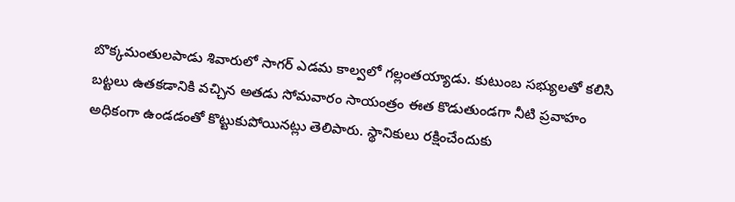బొక్కమంతులపాడు శివారులో సాగర్ ఎడమ కాల్వలో గల్లంతయ్యాడు. కుటుంబ సభ్యులతో కలిసి బట్టలు ఉతకడానికి వచ్చిన అతడు సోమవారం సాయంత్రం ఈత కొడుతుండగా నీటి ప్రవాహం అధికంగా ఉండడంతో కొట్టుకుపోయినట్లు తెలిపారు. స్థానికులు రక్షించేందుకు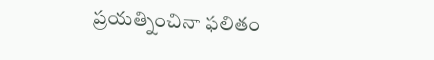ప్రయత్నించినా ఫలితం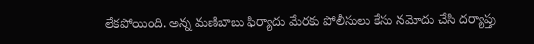లేకపోయింది. అన్న మణిబాబు ఫిర్యాదు మేరకు పోలీసులు కేసు నమోదు చేసి దర్యాప్తు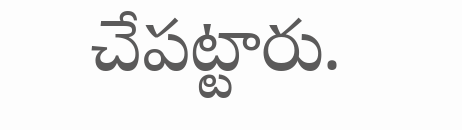చేపట్టారు.